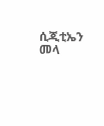ሲጂቲኤን መላ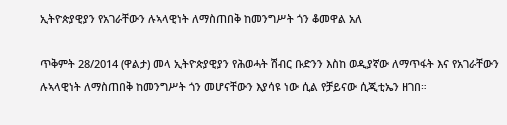ኢትዮጵያዊያን የአገራቸውን ሉኣላዊነት ለማስጠበቅ ከመንግሥት ጎን ቆመዋል አለ

ጥቅምት 28/2014 (ዋልታ) መላ ኢትዮጵያዊያን የሕወሓት ሽብር ቡድንን እስከ ወዲያኛው ለማጥፋት እና የአገራቸውን ሉኣላዊነት ለማስጠበቅ ከመንግሥት ጎን መሆናቸውን እያሳዩ ነው ሲል የቻይናው ሲጂቲኤን ዘገበ።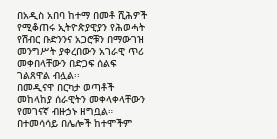በአዲስ አበባ ከተማ በመቶ ሺሕዎች የሚቆጠሩ ኢትዮጵያዊያን የሕወሓት የሽብር ቡድንንና አጋሮቹን በማውገዝ መንግሥት ያቀረበውን አገራዊ ጥሪ መቀበላቸውን በድጋፍ ሰልፍ ገልጸዋል ብሏል፡፡
በመዲናዋ በርካታ ወጣቶች መከላከያ ሰራዊትን መቀላቀላቸውን የመገናኛ ብዙኃኑ ዘግቧል።
በተመሳሳይ በሌሎች ከተሞችም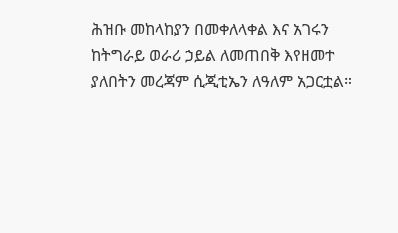ሕዝቡ መከላከያን በመቀለላቀል እና አገሩን ከትግራይ ወራሪ ኃይል ለመጠበቅ እየዘመተ ያለበትን መረጃም ሲጂቲኤን ለዓለም አጋርቷል።